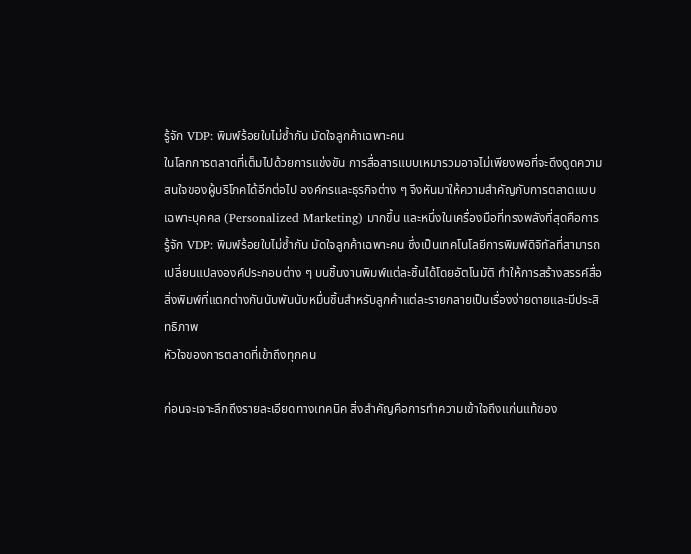รู้จัก VDP: พิมพ์ร้อยใบไม่ซ้ำกัน มัดใจลูกค้าเฉพาะคน
ในโลกการตลาดที่เต็มไปด้วยการแข่งขัน การสื่อสารแบบเหมารวมอาจไม่เพียงพอที่จะดึงดูดความสนใจของผู้บริโภคได้อีกต่อไป องค์กรและธุรกิจต่าง ๆ จึงหันมาให้ความสำคัญกับการตลาดแบบเฉพาะบุคคล (Personalized Marketing) มากขึ้น และหนึ่งในเครื่องมือที่ทรงพลังที่สุดคือการ รู้จัก VDP: พิมพ์ร้อยใบไม่ซ้ำกัน มัดใจลูกค้าเฉพาะคน ซึ่งเป็นเทคโนโลยีการพิมพ์ดิจิทัลที่สามารถเปลี่ยนแปลงองค์ประกอบต่าง ๆ บนชิ้นงานพิมพ์แต่ละชิ้นได้โดยอัตโนมัติ ทำให้การสร้างสรรค์สื่อสิ่งพิมพ์ที่แตกต่างกันนับพันนับหมื่นชิ้นสำหรับลูกค้าแต่ละรายกลายเป็นเรื่องง่ายดายและมีประสิทธิภาพ
หัวใจของการตลาดที่เข้าถึงทุกคน

ก่อนจะเจาะลึกถึงรายละเอียดทางเทคนิค สิ่งสำคัญคือการทำความเข้าใจถึงแก่นแท้ของ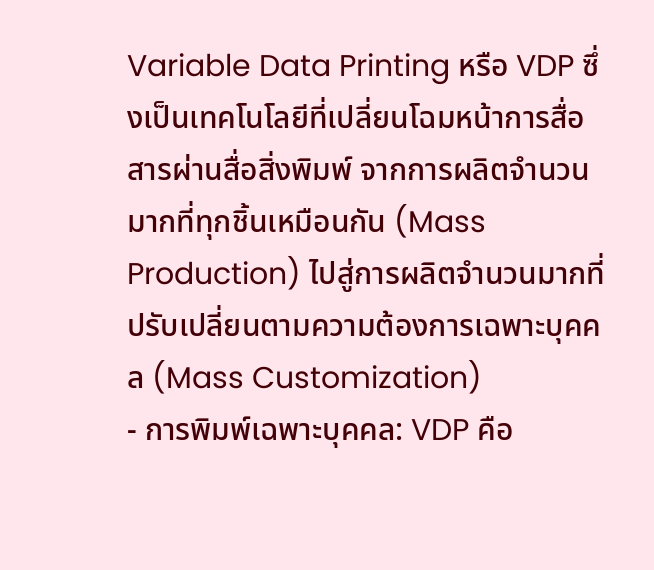Variable Data Printing หรือ VDP ซึ่งเป็นเทคโนโลยีที่เปลี่ยนโฉมหน้าการสื่อสารผ่านสื่อสิ่งพิมพ์ จากการผลิตจำนวนมากที่ทุกชิ้นเหมือนกัน (Mass Production) ไปสู่การผลิตจำนวนมากที่ปรับเปลี่ยนตามความต้องการเฉพาะบุคคล (Mass Customization)
- การพิมพ์เฉพาะบุคคล: VDP คือ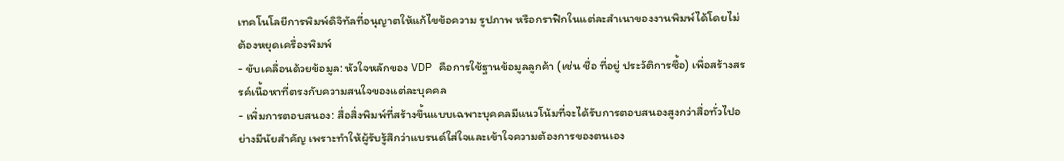เทคโนโลยีการพิมพ์ดิจิทัลที่อนุญาตให้แก้ไขข้อความ รูปภาพ หรือกราฟิกในแต่ละสำเนาของงานพิมพ์ได้โดยไม่ต้องหยุดเครื่องพิมพ์
- ขับเคลื่อนด้วยข้อมูล: หัวใจหลักของ VDP คือการใช้ฐานข้อมูลลูกค้า (เช่น ชื่อ ที่อยู่ ประวัติการซื้อ) เพื่อสร้างสรรค์เนื้อหาที่ตรงกับความสนใจของแต่ละบุคคล
- เพิ่มการตอบสนอง: สื่อสิ่งพิมพ์ที่สร้างขึ้นแบบเฉพาะบุคคลมีแนวโน้มที่จะได้รับการตอบสนองสูงกว่าสื่อทั่วไปอย่างมีนัยสำคัญ เพราะทำให้ผู้รับรู้สึกว่าแบรนด์ใส่ใจและเข้าใจความต้องการของตนเอง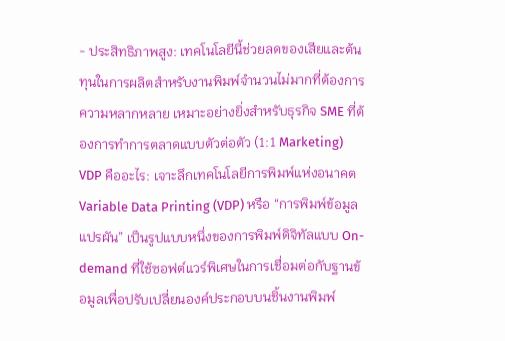- ประสิทธิภาพสูง: เทคโนโลยีนี้ช่วยลดของเสียและต้นทุนในการผลิตสำหรับงานพิมพ์จำนวนไม่มากที่ต้องการความหลากหลาย เหมาะอย่างยิ่งสำหรับธุรกิจ SME ที่ต้องการทำการตลาดแบบตัวต่อตัว (1:1 Marketing)
VDP คืออะไร: เจาะลึกเทคโนโลยีการพิมพ์แห่งอนาคต
Variable Data Printing (VDP) หรือ “การพิมพ์ข้อมูลแปรผัน” เป็นรูปแบบหนึ่งของการพิมพ์ดิจิทัลแบบ On-demand ที่ใช้ซอฟต์แวร์พิเศษในการเชื่อมต่อกับฐานข้อมูลเพื่อปรับเปลี่ยนองค์ประกอบบนชิ้นงานพิมพ์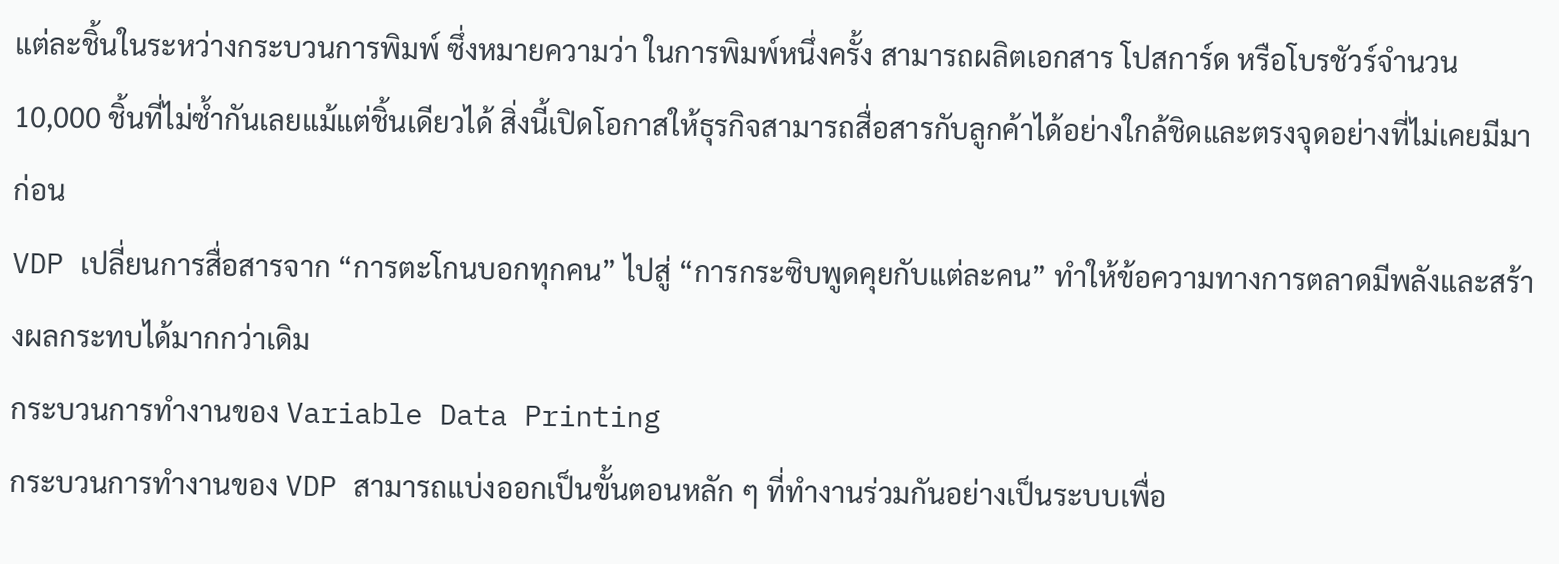แต่ละชิ้นในระหว่างกระบวนการพิมพ์ ซึ่งหมายความว่า ในการพิมพ์หนึ่งครั้ง สามารถผลิตเอกสาร โปสการ์ด หรือโบรชัวร์จำนวน 10,000 ชิ้นที่ไม่ซ้ำกันเลยแม้แต่ชิ้นเดียวได้ สิ่งนี้เปิดโอกาสให้ธุรกิจสามารถสื่อสารกับลูกค้าได้อย่างใกล้ชิดและตรงจุดอย่างที่ไม่เคยมีมาก่อน
VDP เปลี่ยนการสื่อสารจาก “การตะโกนบอกทุกคน” ไปสู่ “การกระซิบพูดคุยกับแต่ละคน” ทำให้ข้อความทางการตลาดมีพลังและสร้างผลกระทบได้มากกว่าเดิม
กระบวนการทำงานของ Variable Data Printing
กระบวนการทำงานของ VDP สามารถแบ่งออกเป็นขั้นตอนหลัก ๆ ที่ทำงานร่วมกันอย่างเป็นระบบเพื่อ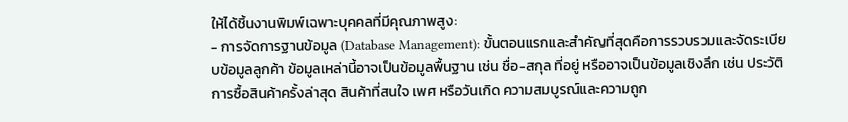ให้ได้ชิ้นงานพิมพ์เฉพาะบุคคลที่มีคุณภาพสูง:
- การจัดการฐานข้อมูล (Database Management): ขั้นตอนแรกและสำคัญที่สุดคือการรวบรวมและจัดระเบียบข้อมูลลูกค้า ข้อมูลเหล่านี้อาจเป็นข้อมูลพื้นฐาน เช่น ชื่อ-สกุล ที่อยู่ หรืออาจเป็นข้อมูลเชิงลึก เช่น ประวัติการซื้อสินค้าครั้งล่าสุด สินค้าที่สนใจ เพศ หรือวันเกิด ความสมบูรณ์และความถูก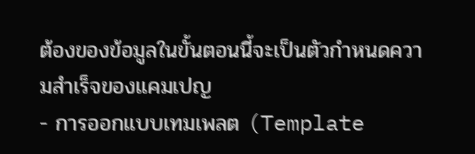ต้องของข้อมูลในขั้นตอนนี้จะเป็นตัวกำหนดความสำเร็จของแคมเปญ
- การออกแบบเทมเพลต (Template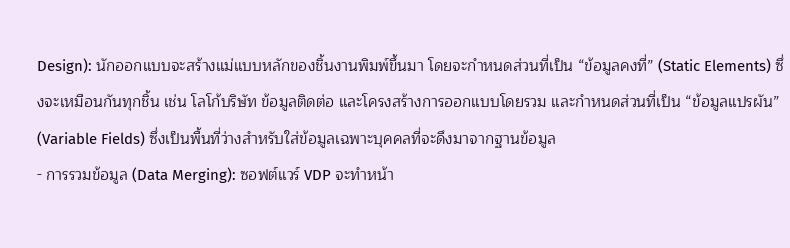Design): นักออกแบบจะสร้างแม่แบบหลักของชิ้นงานพิมพ์ขึ้นมา โดยจะกำหนดส่วนที่เป็น “ข้อมูลคงที่” (Static Elements) ซึ่งจะเหมือนกันทุกชิ้น เช่น โลโก้บริษัท ข้อมูลติดต่อ และโครงสร้างการออกแบบโดยรวม และกำหนดส่วนที่เป็น “ข้อมูลแปรผัน” (Variable Fields) ซึ่งเป็นพื้นที่ว่างสำหรับใส่ข้อมูลเฉพาะบุคคลที่จะดึงมาจากฐานข้อมูล
- การรวมข้อมูล (Data Merging): ซอฟต์แวร์ VDP จะทำหน้า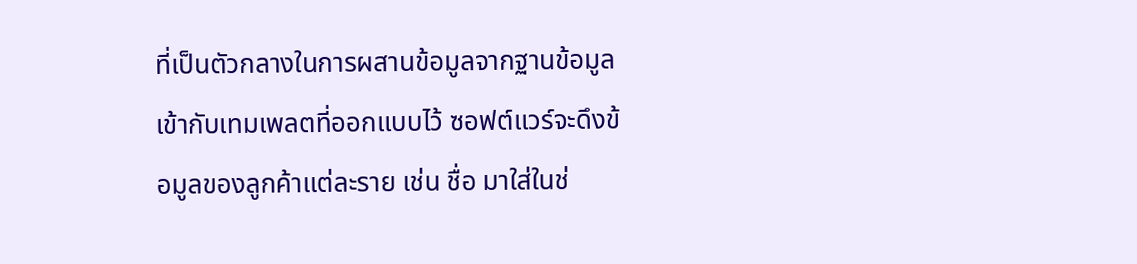ที่เป็นตัวกลางในการผสานข้อมูลจากฐานข้อมูลเข้ากับเทมเพลตที่ออกแบบไว้ ซอฟต์แวร์จะดึงข้อมูลของลูกค้าแต่ละราย เช่น ชื่อ มาใส่ในช่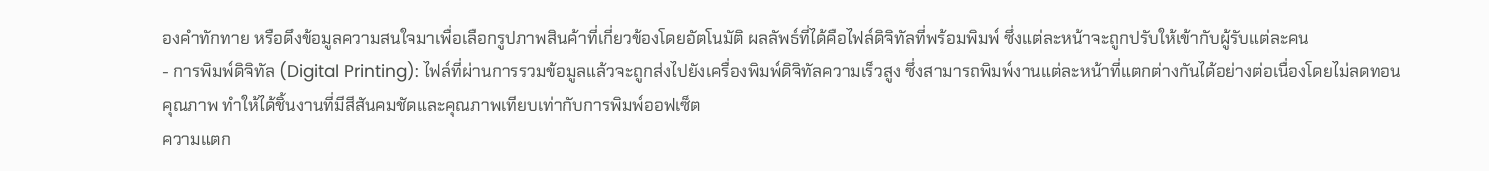องคำทักทาย หรือดึงข้อมูลความสนใจมาเพื่อเลือกรูปภาพสินค้าที่เกี่ยวข้องโดยอัตโนมัติ ผลลัพธ์ที่ได้คือไฟล์ดิจิทัลที่พร้อมพิมพ์ ซึ่งแต่ละหน้าจะถูกปรับให้เข้ากับผู้รับแต่ละคน
- การพิมพ์ดิจิทัล (Digital Printing): ไฟล์ที่ผ่านการรวมข้อมูลแล้วจะถูกส่งไปยังเครื่องพิมพ์ดิจิทัลความเร็วสูง ซึ่งสามารถพิมพ์งานแต่ละหน้าที่แตกต่างกันได้อย่างต่อเนื่องโดยไม่ลดทอนคุณภาพ ทำให้ได้ชิ้นงานที่มีสีสันคมชัดและคุณภาพเทียบเท่ากับการพิมพ์ออฟเซ็ต
ความแตก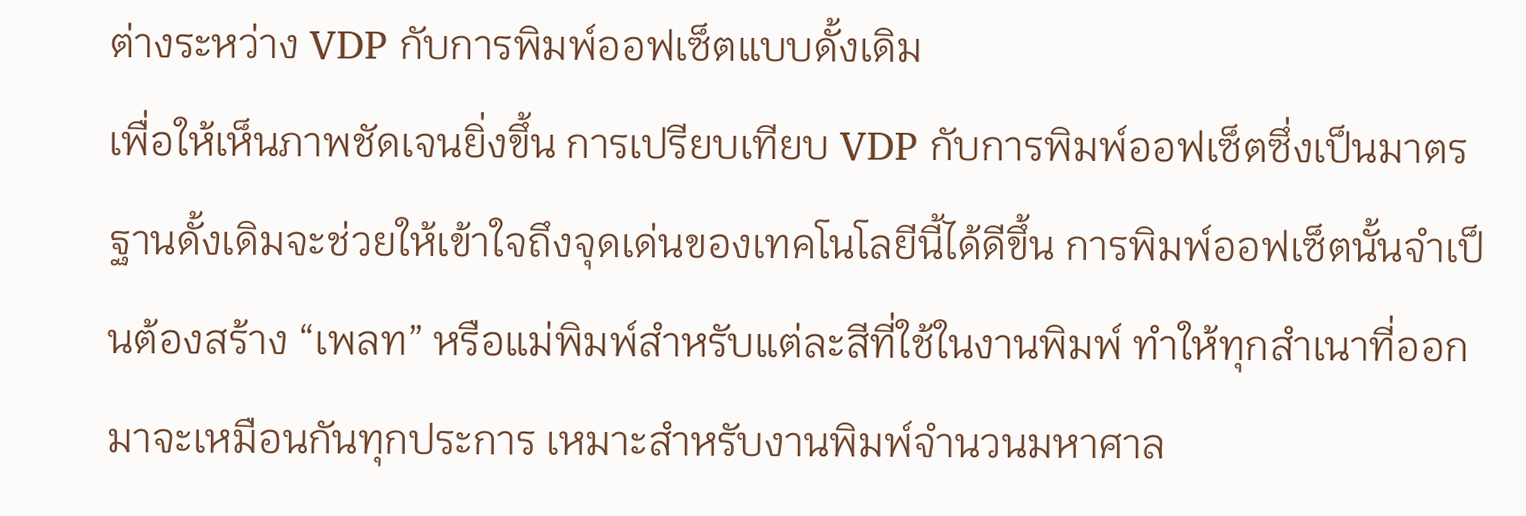ต่างระหว่าง VDP กับการพิมพ์ออฟเซ็ตแบบดั้งเดิม
เพื่อให้เห็นภาพชัดเจนยิ่งขึ้น การเปรียบเทียบ VDP กับการพิมพ์ออฟเซ็ตซึ่งเป็นมาตรฐานดั้งเดิมจะช่วยให้เข้าใจถึงจุดเด่นของเทคโนโลยีนี้ได้ดีขึ้น การพิมพ์ออฟเซ็ตนั้นจำเป็นต้องสร้าง “เพลท” หรือแม่พิมพ์สำหรับแต่ละสีที่ใช้ในงานพิมพ์ ทำให้ทุกสำเนาที่ออกมาจะเหมือนกันทุกประการ เหมาะสำหรับงานพิมพ์จำนวนมหาศาล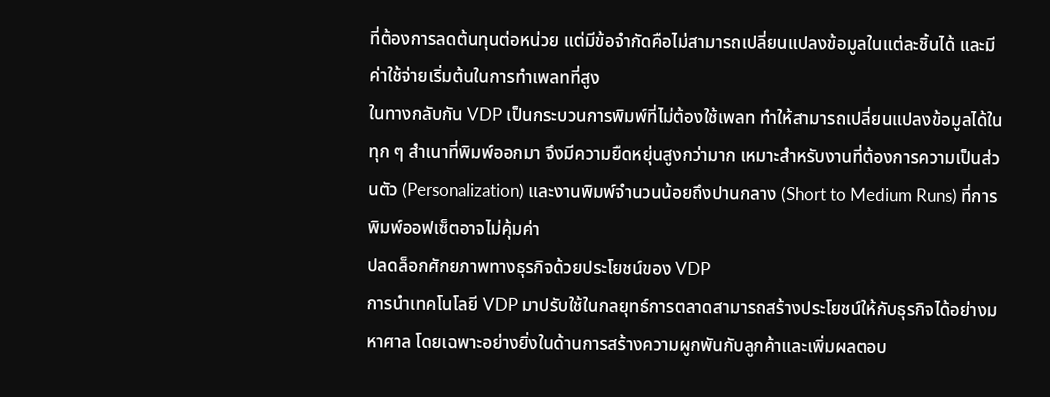ที่ต้องการลดต้นทุนต่อหน่วย แต่มีข้อจำกัดคือไม่สามารถเปลี่ยนแปลงข้อมูลในแต่ละชิ้นได้ และมีค่าใช้จ่ายเริ่มต้นในการทำเพลทที่สูง
ในทางกลับกัน VDP เป็นกระบวนการพิมพ์ที่ไม่ต้องใช้เพลท ทำให้สามารถเปลี่ยนแปลงข้อมูลได้ในทุก ๆ สำเนาที่พิมพ์ออกมา จึงมีความยืดหยุ่นสูงกว่ามาก เหมาะสำหรับงานที่ต้องการความเป็นส่วนตัว (Personalization) และงานพิมพ์จำนวนน้อยถึงปานกลาง (Short to Medium Runs) ที่การพิมพ์ออฟเซ็ตอาจไม่คุ้มค่า
ปลดล็อกศักยภาพทางธุรกิจด้วยประโยชน์ของ VDP
การนำเทคโนโลยี VDP มาปรับใช้ในกลยุทธ์การตลาดสามารถสร้างประโยชน์ให้กับธุรกิจได้อย่างมหาศาล โดยเฉพาะอย่างยิ่งในด้านการสร้างความผูกพันกับลูกค้าและเพิ่มผลตอบ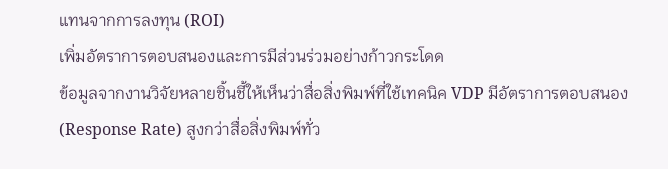แทนจากการลงทุน (ROI)
เพิ่มอัตราการตอบสนองและการมีส่วนร่วมอย่างก้าวกระโดด
ข้อมูลจากงานวิจัยหลายชิ้นชี้ให้เห็นว่าสื่อสิ่งพิมพ์ที่ใช้เทคนิค VDP มีอัตราการตอบสนอง (Response Rate) สูงกว่าสื่อสิ่งพิมพ์ทั่ว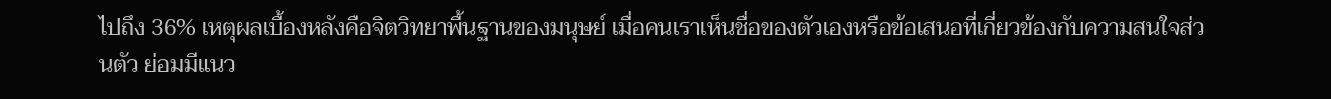ไปถึง 36% เหตุผลเบื้องหลังคือจิตวิทยาพื้นฐานของมนุษย์ เมื่อคนเราเห็นชื่อของตัวเองหรือข้อเสนอที่เกี่ยวข้องกับความสนใจส่วนตัว ย่อมมีแนว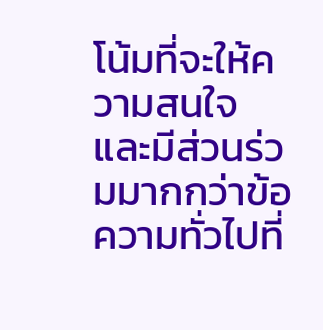โน้มที่จะให้ความสนใจและมีส่วนร่วมมากกว่าข้อความทั่วไปที่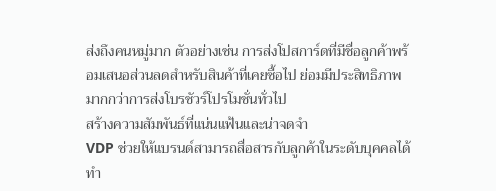ส่งถึงคนหมู่มาก ตัวอย่างเช่น การส่งโปสการ์ดที่มีชื่อลูกค้าพร้อมเสนอส่วนลดสำหรับสินค้าที่เคยซื้อไป ย่อมมีประสิทธิภาพมากกว่าการส่งโบรชัวร์โปรโมชั่นทั่วไป
สร้างความสัมพันธ์ที่แน่นแฟ้นและน่าจดจำ
VDP ช่วยให้แบรนด์สามารถสื่อสารกับลูกค้าในระดับบุคคลได้ ทำ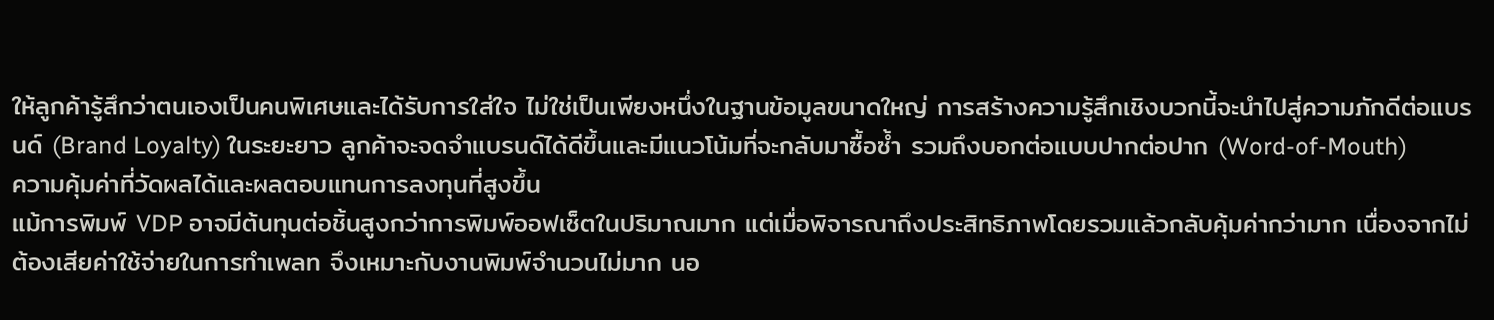ให้ลูกค้ารู้สึกว่าตนเองเป็นคนพิเศษและได้รับการใส่ใจ ไม่ใช่เป็นเพียงหนึ่งในฐานข้อมูลขนาดใหญ่ การสร้างความรู้สึกเชิงบวกนี้จะนำไปสู่ความภักดีต่อแบรนด์ (Brand Loyalty) ในระยะยาว ลูกค้าจะจดจำแบรนด์ได้ดีขึ้นและมีแนวโน้มที่จะกลับมาซื้อซ้ำ รวมถึงบอกต่อแบบปากต่อปาก (Word-of-Mouth)
ความคุ้มค่าที่วัดผลได้และผลตอบแทนการลงทุนที่สูงขึ้น
แม้การพิมพ์ VDP อาจมีต้นทุนต่อชิ้นสูงกว่าการพิมพ์ออฟเซ็ตในปริมาณมาก แต่เมื่อพิจารณาถึงประสิทธิภาพโดยรวมแล้วกลับคุ้มค่ากว่ามาก เนื่องจากไม่ต้องเสียค่าใช้จ่ายในการทำเพลท จึงเหมาะกับงานพิมพ์จำนวนไม่มาก นอ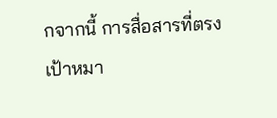กจากนี้ การสื่อสารที่ตรงเป้าหมา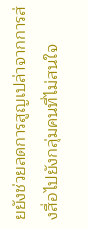ยยังช่วยลดการสูญเปล่าจากการส่งสื่อไปยังกลุ่มคนที่ไม่สนใจ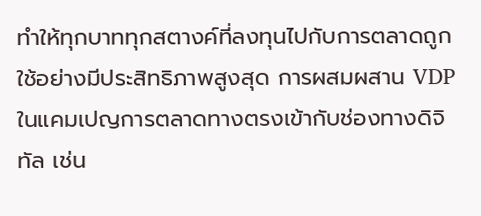ทำให้ทุกบาททุกสตางค์ที่ลงทุนไปกับการตลาดถูกใช้อย่างมีประสิทธิภาพสูงสุด การผสมผสาน VDP ในแคมเปญการตลาดทางตรงเข้ากับช่องทางดิจิทัล เช่น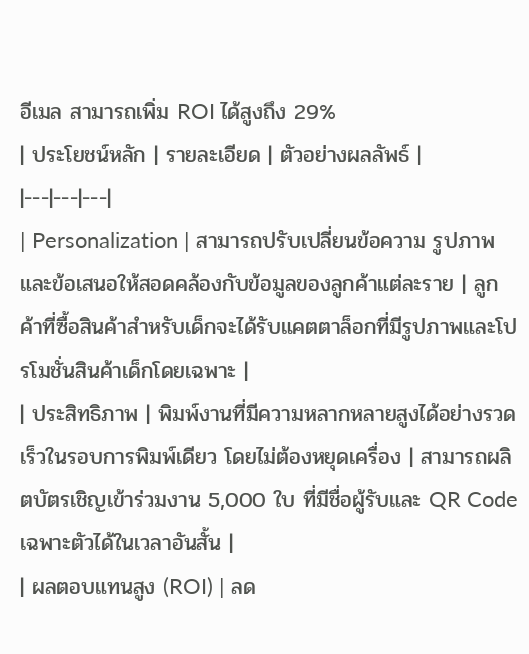อีเมล สามารถเพิ่ม ROI ได้สูงถึง 29%
| ประโยชน์หลัก | รายละเอียด | ตัวอย่างผลลัพธ์ |
|---|---|---|
| Personalization | สามารถปรับเปลี่ยนข้อความ รูปภาพ และข้อเสนอให้สอดคล้องกับข้อมูลของลูกค้าแต่ละราย | ลูกค้าที่ซื้อสินค้าสำหรับเด็กจะได้รับแคตตาล็อกที่มีรูปภาพและโปรโมชั่นสินค้าเด็กโดยเฉพาะ |
| ประสิทธิภาพ | พิมพ์งานที่มีความหลากหลายสูงได้อย่างรวดเร็วในรอบการพิมพ์เดียว โดยไม่ต้องหยุดเครื่อง | สามารถผลิตบัตรเชิญเข้าร่วมงาน 5,000 ใบ ที่มีชื่อผู้รับและ QR Code เฉพาะตัวได้ในเวลาอันสั้น |
| ผลตอบแทนสูง (ROI) | ลด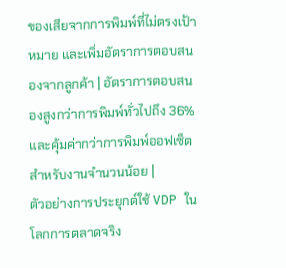ของเสียจากการพิมพ์ที่ไม่ตรงเป้าหมาย และเพิ่มอัตราการตอบสนองจากลูกค้า | อัตราการตอบสนองสูงกว่าการพิมพ์ทั่วไปถึง 36% และคุ้มค่ากว่าการพิมพ์ออฟเซ็ตสำหรับงานจำนวนน้อย |
ตัวอย่างการประยุกต์ใช้ VDP ในโลกการตลาดจริง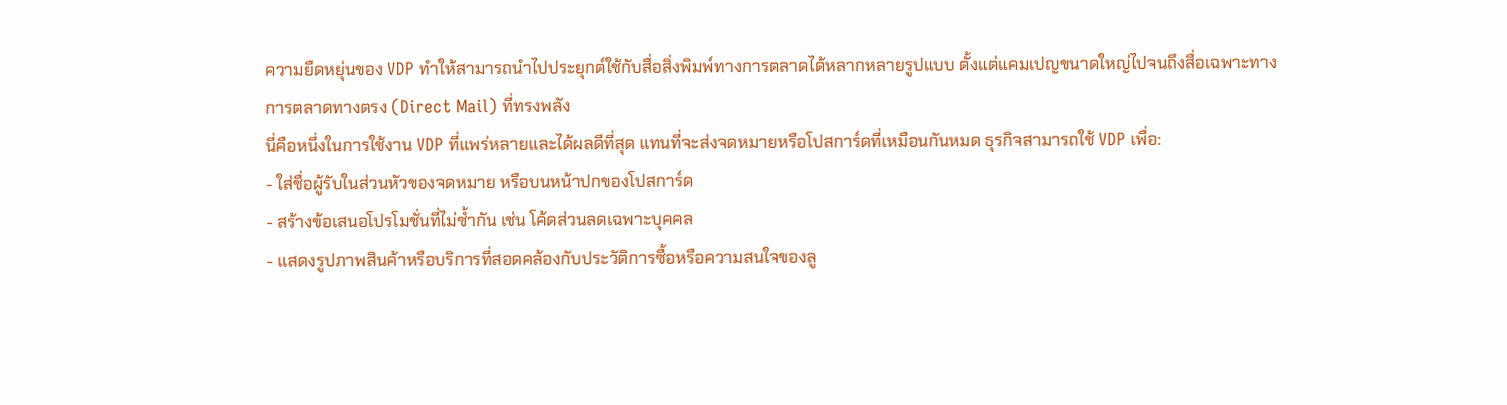ความยืดหยุ่นของ VDP ทำให้สามารถนำไปประยุกต์ใช้กับสื่อสิ่งพิมพ์ทางการตลาดได้หลากหลายรูปแบบ ตั้งแต่แคมเปญขนาดใหญ่ไปจนถึงสื่อเฉพาะทาง
การตลาดทางตรง (Direct Mail) ที่ทรงพลัง
นี่คือหนึ่งในการใช้งาน VDP ที่แพร่หลายและได้ผลดีที่สุด แทนที่จะส่งจดหมายหรือโปสการ์ดที่เหมือนกันหมด ธุรกิจสามารถใช้ VDP เพื่อ:
- ใส่ชื่อผู้รับในส่วนหัวของจดหมาย หรือบนหน้าปกของโปสการ์ด
- สร้างข้อเสนอโปรโมชั่นที่ไม่ซ้ำกัน เช่น โค้ดส่วนลดเฉพาะบุคคล
- แสดงรูปภาพสินค้าหรือบริการที่สอดคล้องกับประวัติการซื้อหรือความสนใจของลู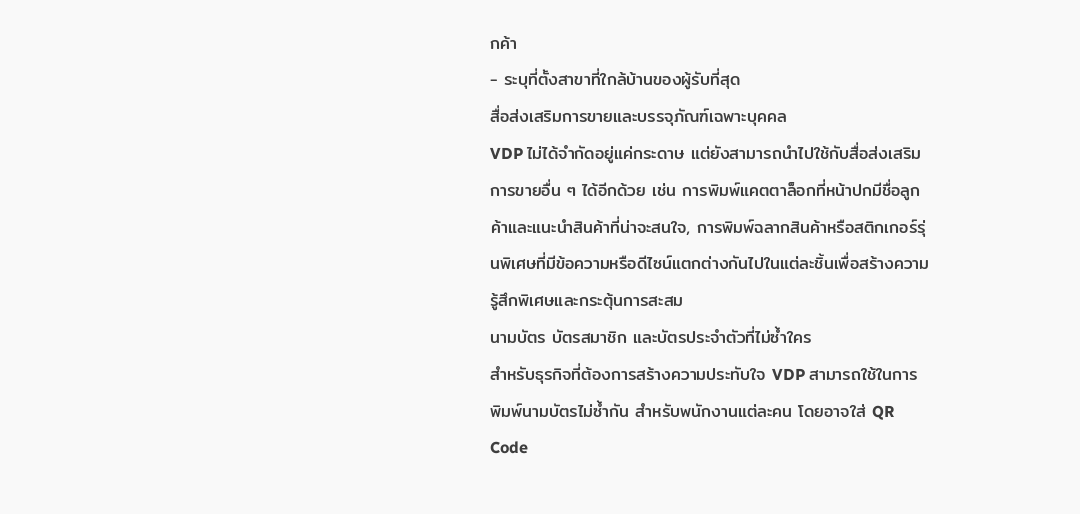กค้า
- ระบุที่ตั้งสาขาที่ใกล้บ้านของผู้รับที่สุด
สื่อส่งเสริมการขายและบรรจุภัณฑ์เฉพาะบุคคล
VDP ไม่ได้จำกัดอยู่แค่กระดาษ แต่ยังสามารถนำไปใช้กับสื่อส่งเสริมการขายอื่น ๆ ได้อีกด้วย เช่น การพิมพ์แคตตาล็อกที่หน้าปกมีชื่อลูกค้าและแนะนำสินค้าที่น่าจะสนใจ, การพิมพ์ฉลากสินค้าหรือสติกเกอร์รุ่นพิเศษที่มีข้อความหรือดีไซน์แตกต่างกันไปในแต่ละชิ้นเพื่อสร้างความรู้สึกพิเศษและกระตุ้นการสะสม
นามบัตร บัตรสมาชิก และบัตรประจำตัวที่ไม่ซ้ำใคร
สำหรับธุรกิจที่ต้องการสร้างความประทับใจ VDP สามารถใช้ในการ พิมพ์นามบัตรไม่ซ้ำกัน สำหรับพนักงานแต่ละคน โดยอาจใส่ QR Code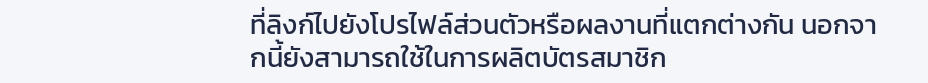ที่ลิงก์ไปยังโปรไฟล์ส่วนตัวหรือผลงานที่แตกต่างกัน นอกจากนี้ยังสามารถใช้ในการผลิตบัตรสมาชิก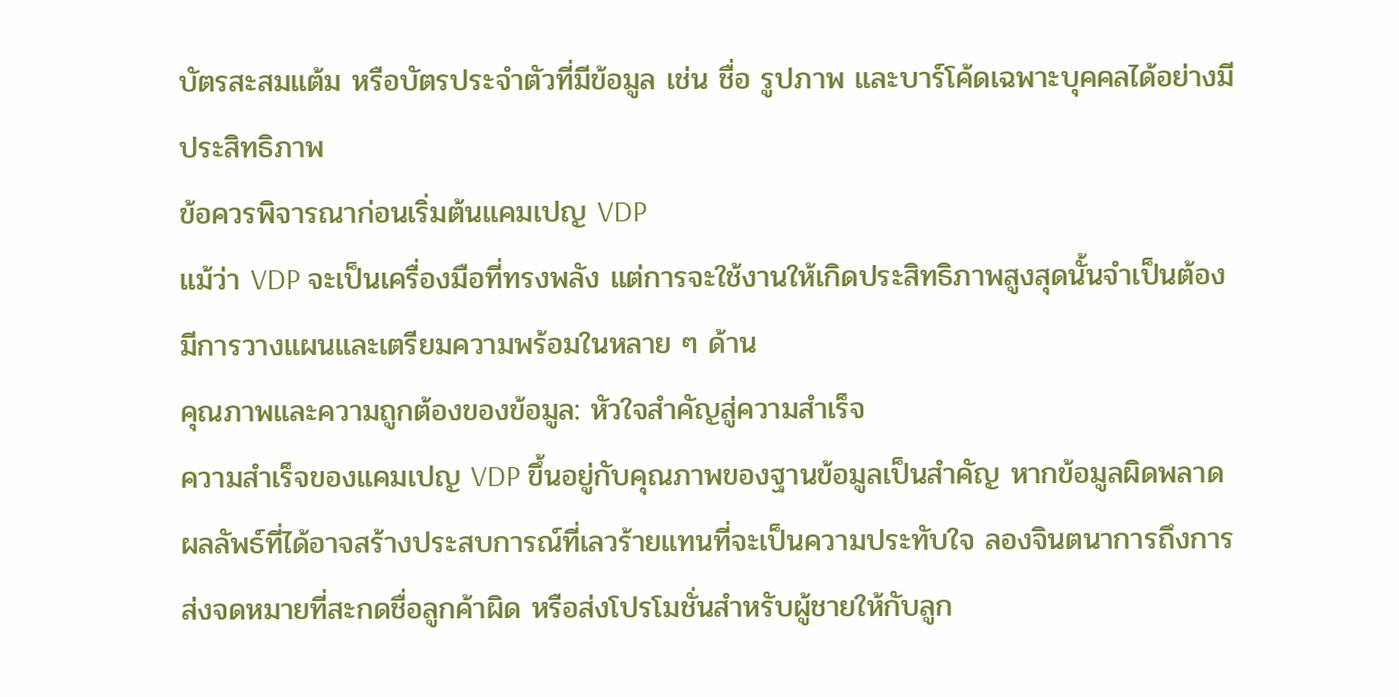บัตรสะสมแต้ม หรือบัตรประจำตัวที่มีข้อมูล เช่น ชื่อ รูปภาพ และบาร์โค้ดเฉพาะบุคคลได้อย่างมีประสิทธิภาพ
ข้อควรพิจารณาก่อนเริ่มต้นแคมเปญ VDP
แม้ว่า VDP จะเป็นเครื่องมือที่ทรงพลัง แต่การจะใช้งานให้เกิดประสิทธิภาพสูงสุดนั้นจำเป็นต้องมีการวางแผนและเตรียมความพร้อมในหลาย ๆ ด้าน
คุณภาพและความถูกต้องของข้อมูล: หัวใจสำคัญสู่ความสำเร็จ
ความสำเร็จของแคมเปญ VDP ขึ้นอยู่กับคุณภาพของฐานข้อมูลเป็นสำคัญ หากข้อมูลผิดพลาด ผลลัพธ์ที่ได้อาจสร้างประสบการณ์ที่เลวร้ายแทนที่จะเป็นความประทับใจ ลองจินตนาการถึงการส่งจดหมายที่สะกดชื่อลูกค้าผิด หรือส่งโปรโมชั่นสำหรับผู้ชายให้กับลูก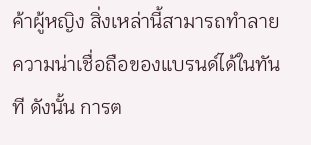ค้าผู้หญิง สิ่งเหล่านี้สามารถทำลายความน่าเชื่อถือของแบรนด์ได้ในทันที ดังนั้น การต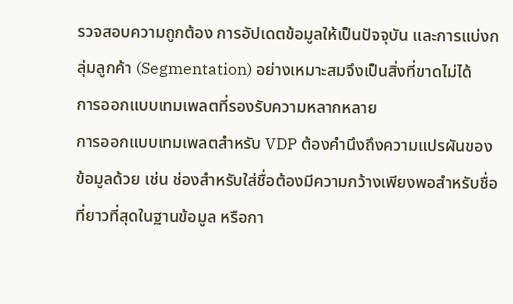รวจสอบความถูกต้อง การอัปเดตข้อมูลให้เป็นปัจจุบัน และการแบ่งกลุ่มลูกค้า (Segmentation) อย่างเหมาะสมจึงเป็นสิ่งที่ขาดไม่ได้
การออกแบบเทมเพลตที่รองรับความหลากหลาย
การออกแบบเทมเพลตสำหรับ VDP ต้องคำนึงถึงความแปรผันของข้อมูลด้วย เช่น ช่องสำหรับใส่ชื่อต้องมีความกว้างเพียงพอสำหรับชื่อที่ยาวที่สุดในฐานข้อมูล หรือกา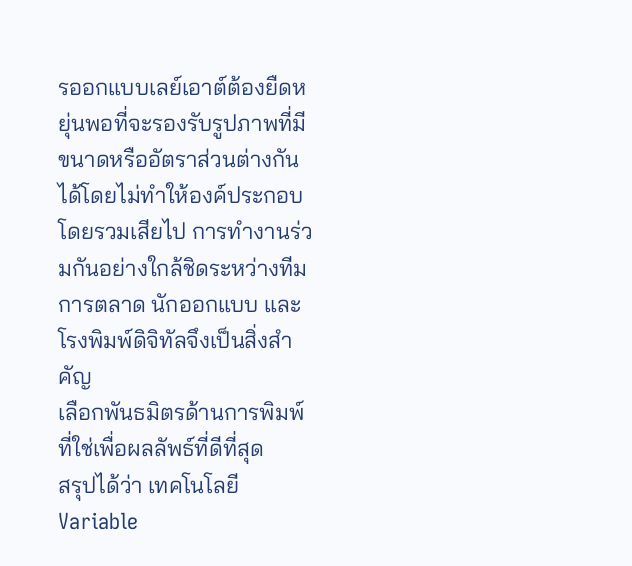รออกแบบเลย์เอาต์ต้องยืดหยุ่นพอที่จะรองรับรูปภาพที่มีขนาดหรืออัตราส่วนต่างกันได้โดยไม่ทำให้องค์ประกอบโดยรวมเสียไป การทำงานร่วมกันอย่างใกล้ชิดระหว่างทีมการตลาด นักออกแบบ และโรงพิมพ์ดิจิทัลจึงเป็นสิ่งสำคัญ
เลือกพันธมิตรด้านการพิมพ์ที่ใช่เพื่อผลลัพธ์ที่ดีที่สุด
สรุปได้ว่า เทคโนโลยี Variable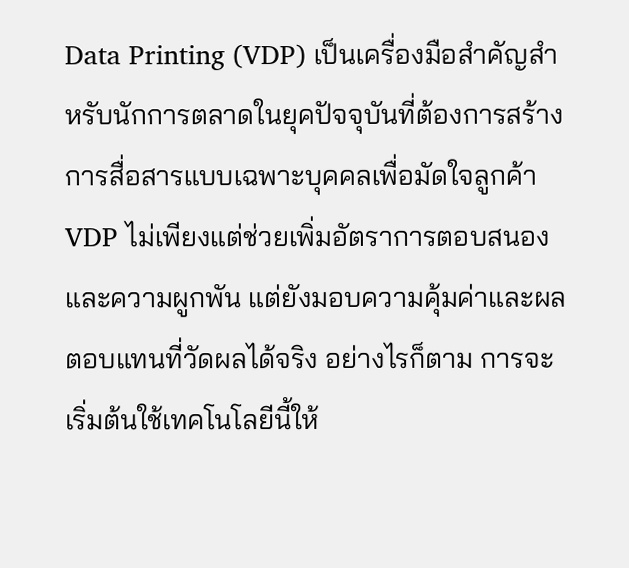Data Printing (VDP) เป็นเครื่องมือสำคัญสำหรับนักการตลาดในยุคปัจจุบันที่ต้องการสร้างการสื่อสารแบบเฉพาะบุคคลเพื่อมัดใจลูกค้า VDP ไม่เพียงแต่ช่วยเพิ่มอัตราการตอบสนองและความผูกพัน แต่ยังมอบความคุ้มค่าและผลตอบแทนที่วัดผลได้จริง อย่างไรก็ตาม การจะเริ่มต้นใช้เทคโนโลยีนี้ให้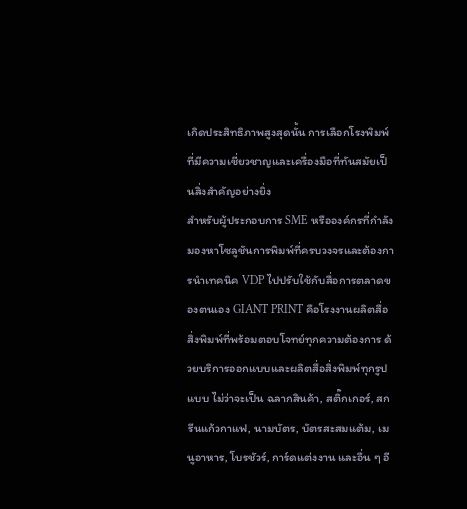เกิดประสิทธิภาพสูงสุดนั้น การเลือกโรงพิมพ์ที่มีความเชี่ยวชาญและเครื่องมือที่ทันสมัยเป็นสิ่งสำคัญอย่างยิ่ง
สำหรับผู้ประกอบการ SME หรือองค์กรที่กำลังมองหาโซลูชันการพิมพ์ที่ครบวงจรและต้องการนำเทคนิค VDP ไปปรับใช้กับสื่อการตลาดของตนเอง GIANT PRINT คือโรงงานผลิตสื่อสิ่งพิมพ์ที่พร้อมตอบโจทย์ทุกความต้องการ ด้วยบริการออกแบบและผลิตสื่อสิ่งพิมพ์ทุกรูปแบบ ไม่ว่าจะเป็น ฉลากสินค้า, สติ๊กเกอร์, สกรีนแก้วกาแฟ, นามบัตร, บัตรสะสมแต้ม, เมนูอาหาร, โบรชัวร์, การ์ดแต่งงาน และอื่น ๆ อี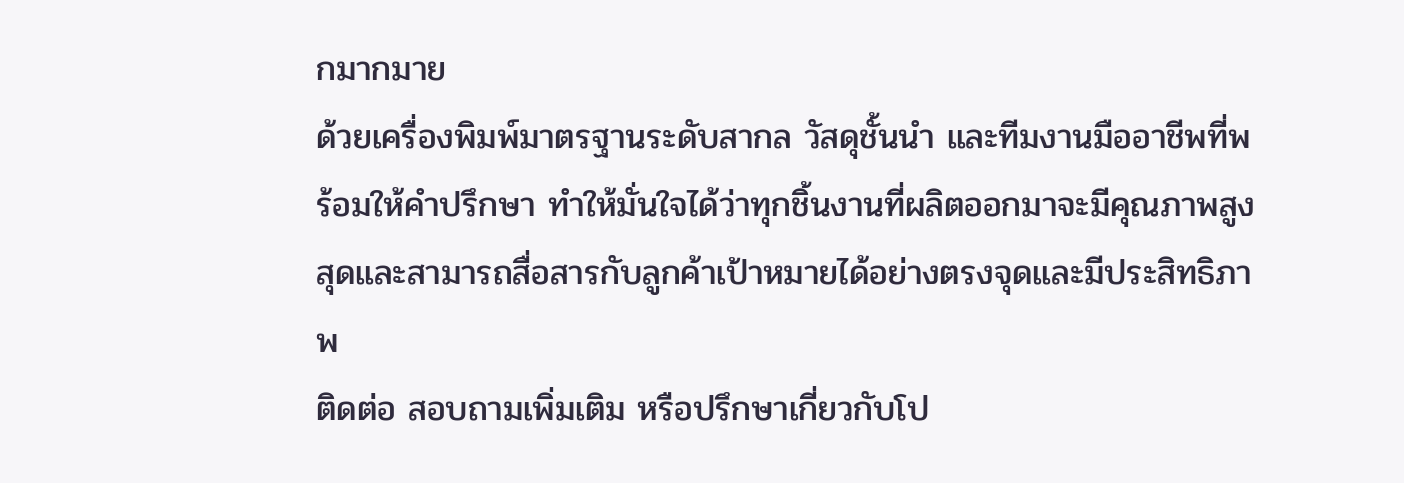กมากมาย
ด้วยเครื่องพิมพ์มาตรฐานระดับสากล วัสดุชั้นนำ และทีมงานมืออาชีพที่พร้อมให้คำปรึกษา ทำให้มั่นใจได้ว่าทุกชิ้นงานที่ผลิตออกมาจะมีคุณภาพสูงสุดและสามารถสื่อสารกับลูกค้าเป้าหมายได้อย่างตรงจุดและมีประสิทธิภาพ
ติดต่อ สอบถามเพิ่มเติม หรือปรึกษาเกี่ยวกับโป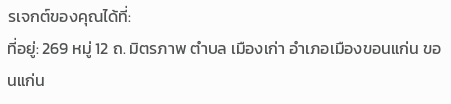รเจกต์ของคุณได้ที่:
ที่อยู่: 269 หมู่ 12 ถ. มิตรภาพ ตำบล เมืองเก่า อำเภอเมืองขอนแก่น ขอนแก่น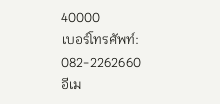40000
เบอร์โทรศัพท์: 082-2262660
อีเม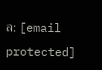ล: [email protected]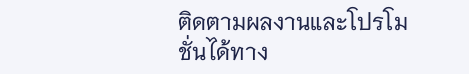ติดตามผลงานและโปรโมชั่นได้ทาง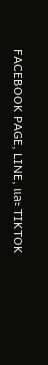FACEBOOK PAGE, LINE, และ TIKTOK